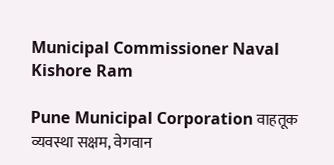Municipal Commissioner Naval Kishore Ram

Pune Municipal Corporation वाहतूक व्यवस्था सक्षम, वेगवान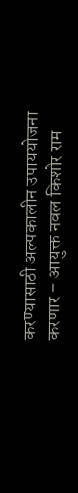करण्यासाठी अल्पकालीन उपाययोजना करणार – आयुक्त नवल किशोर राम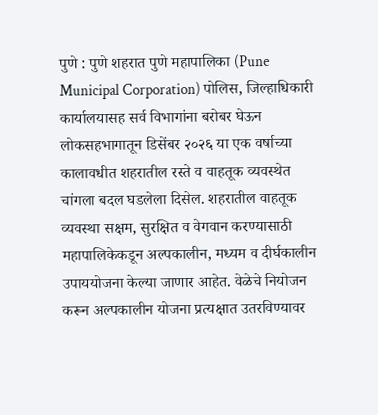पुणे : पुणे शहरात पुणे महापालिका (Pune Municipal Corporation) पोलिस, जिल्हाधिकारी कार्यालयासह सर्व विभागांना बरोबर घेऊन लोकसहभागातून डिसेंबर २०२६ या एक वर्षाच्या कालावधीत शहरातील रस्ते व वाहतूक व्यवस्थेत चांगला बदल घडलेला दिसेल. शहरातील वाहतूक व्यवस्था सक्षम, सुरक्षित व वेगवान करण्यासाठी महापालिकेकडून अल्पकालीन, मध्यम व दीर्घकालीन उपाययोजना केल्या जाणार आहेत. वेळेचे नियोजन करून अल्पकालीन योजना प्रत्यक्षात उतरविण्यावर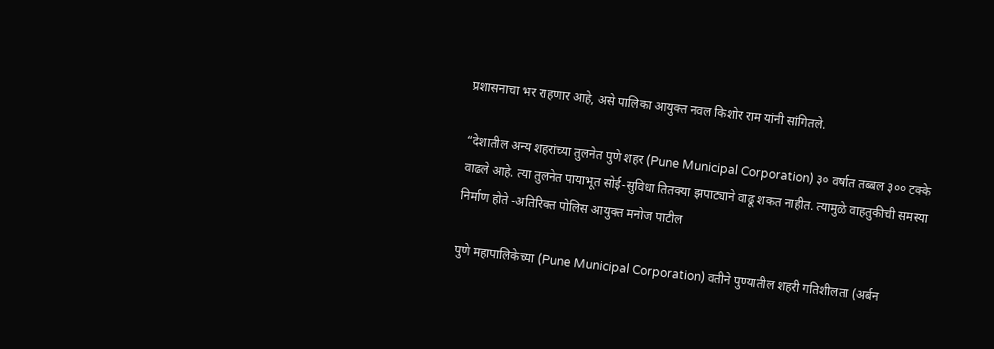प्रशासनाचा भर राहणार आहे, असे पालिका आयुक्त नवल किशोर राम यांनी सांगितले.

“देशातील अन्य शहरांच्या तुलनेत पुणे शहर (Pune Municipal Corporation) ३० वर्षात तब्बल ३०० टक्के वाढले आहे. त्या तुलनेत पायाभूत सोई-सुविधा तितक्या झपाट्याने वाढू शकत नाहीत. त्यामुळे वाहतुकीची समस्या निर्माण होते -अतिरिक्त पोलिस आयुक्त मनोज पाटील

पुणे महापालिकेच्या (Pune Municipal Corporation) वतीने पुण्यातील शहरी गतिशीलता (अर्बन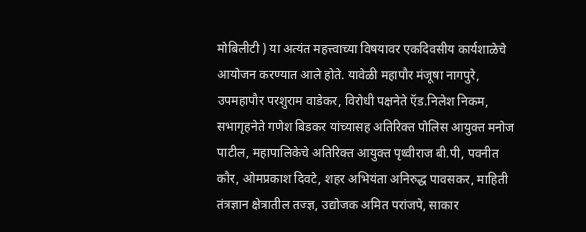मोबिलीटी ) या अत्यंत महत्त्वाच्या विषयावर एकदिवसीय कार्यशाळेचे आयोजन करण्यात आले होते. यावेळी महापौर मंजूषा नागपुरे, उपमहापौर परशुराम वाडेकर, विरोधी पक्षनेते ऍड.निलेश निकम, सभागृहनेते गणेश बिडकर यांच्यासह अतिरिक्त पोलिस आयुक्त मनोज पाटील, महापालिकेचे अतिरिक्त आयुक्त पृथ्वीराज बी.पी, पवनीत कौर, ओमप्रकाश दिवटे, शहर अभियंता अनिरुद्ध पावसकर, माहिती तंत्रज्ञान क्षेत्रातील तज्ज्ञ, उद्योजक अमित परांजपे, साकार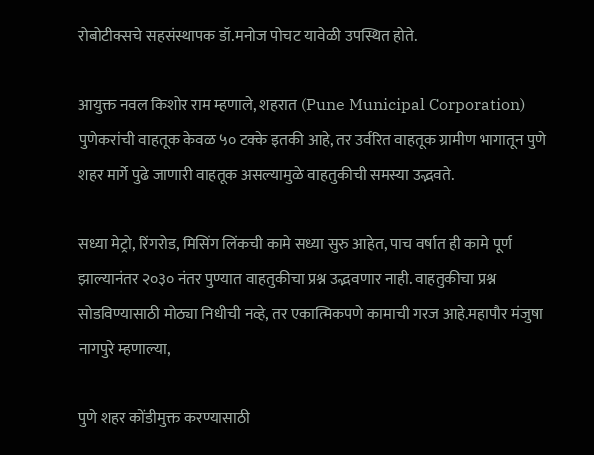रोबोटीक्सचे सहसंस्थापक डॉ.मनोज पोचट यावेळी उपस्थित होते.

आयुक्त नवल किशोर राम म्हणाले, शहरात (Pune Municipal Corporation) पुणेकरांची वाहतूक केवळ ५० टक्के इतकी आहे, तर उर्वरित वाहतूक ग्रामीण भागातून पुणे शहर मार्गे पुढे जाणारी वाहतूक असल्यामुळे वाहतुकीची समस्या उद्भवते.

सध्या मेट्रो, रिंगरोड, मिसिंग लिंकची कामे सध्या सुरु आहेत, पाच वर्षात ही कामे पूर्ण झाल्यानंतर २०३० नंतर पुण्यात वाहतुकीचा प्रश्न उद्भवणार नाही. वाहतुकीचा प्रश्न सोडविण्यासाठी मोठ्या निधीची नव्हे, तर एकात्मिकपणे कामाची गरज आहे.महापौर मंजुषा नागपुरे म्हणाल्या,

पुणे शहर कोंडीमुक्त करण्यासाठी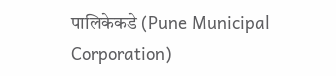पालिकेकडे (Pune Municipal Corporation)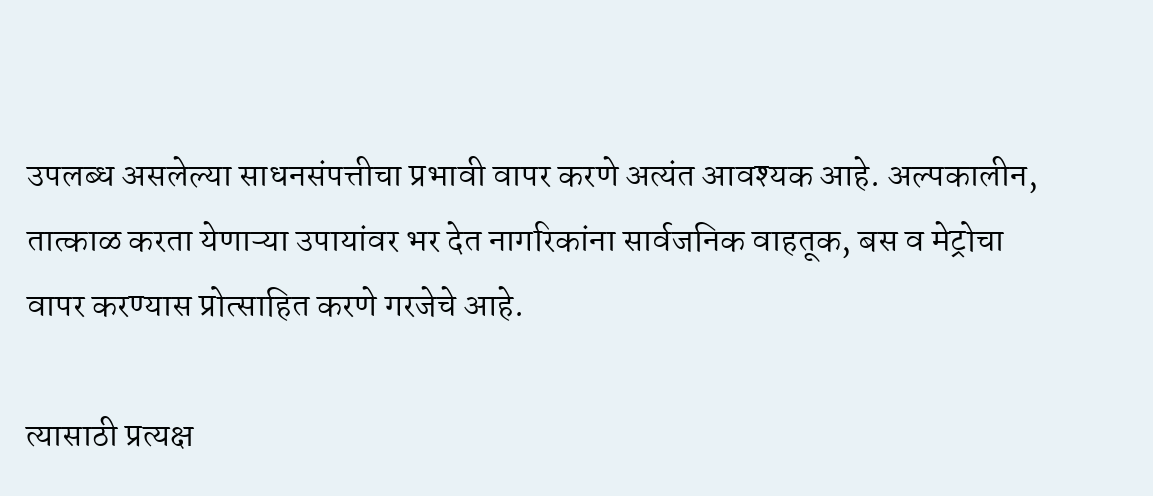उपलब्ध असलेल्या साधनसंपत्तीचा प्रभावी वापर करणे अत्यंत आवश्यक आहे. अल्पकालीन, तात्काळ करता येणाऱ्या उपायांवर भर देत नागरिकांना सार्वजनिक वाहतूक, बस व मेट्रोचा वापर करण्यास प्रोत्साहित करणे गरजेचे आहे.

त्यासाठी प्रत्यक्ष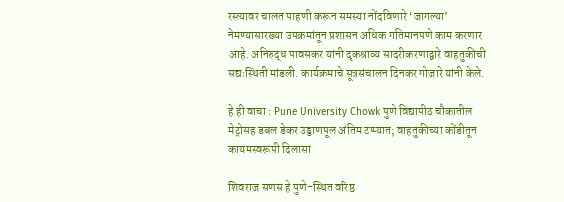रस्त्यावर चालत पाहणी करून समस्या नोंदविणारे ‘जागल्या’ नेमण्यासारख्या उपक्रमांतून प्रशासन अधिक गतिमानपणे काम करणार आहे. अनिरुद्ध पावसकर यांनी दृकश्राव्य सादरीकरणाद्वारे वाहतुकीची सद्यःस्थिती मांडली. कार्यक्रमाचे सूत्रसंचालन दिनकर गोजारे यांनी केले.

हे ही वाचा : Pune University Chowk पुणे विद्यापीठ चौकातील मेट्रोसह डबल डेकर उड्डाणपूल अंतिम टप्प्यात; वाहतुकीच्या कोंडीतून कायमस्वरूपी दिलासा

शिवराज सणस हे पुणे-स्थित वरिष्ठ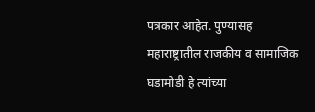पत्रकार आहेत. पुण्यासह महाराष्ट्रातील राजकीय व सामाजिक घडामोडी हे त्यांच्या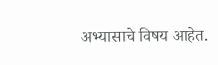अभ्यासाचे विषय आहेत.